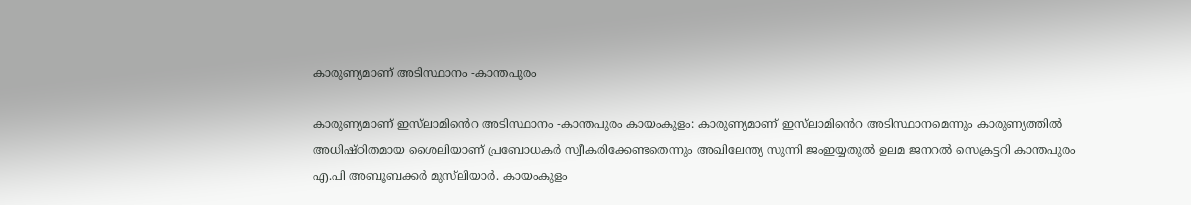കാരുണ്യമാണ് അടിസ്ഥാനം -കാന്തപുരം

കാരുണ്യമാണ് ഇസ്‌ലാമി‍ൻെറ അടിസ്ഥാനം -കാന്തപുരം കായംകുളം: കാരുണ്യമാണ് ഇസ്‌ലാമി‍ൻെറ അടിസ്ഥാനമെന്നും കാരുണ്യത്തിൽ അധിഷ്ഠിതമായ ശൈലിയാണ് പ്രബോധകർ സ്വീകരിക്കേണ്ടതെന്നും അഖിലേന്ത്യ സുന്നി ജംഇയ്യതുൽ ഉലമ ജനറൽ സെക്രട്ടറി കാന്തപുരം എ.പി അബൂബക്കർ മുസ്‌ലിയാർ. കായംകുളം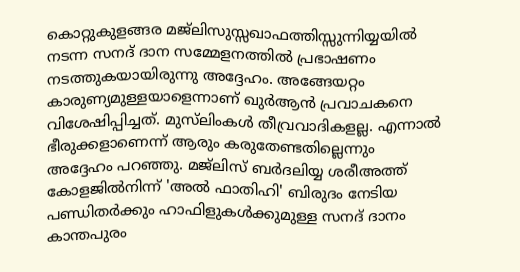കൊറ്റുകുളങ്ങര മജ്ലിസുസ്സഖാഫത്തിസ്സുന്നിയ്യയിൽ നടന്ന സനദ് ദാന സമ്മേളനത്തിൽ പ്രഭാഷണം നടത്തുകയായിരുന്നു അദ്ദേഹം. അങ്ങേയറ്റം കാരുണ്യമുള്ളയാളെന്നാണ് ഖുർആൻ പ്രവാചകനെ വിശേഷിപ്പിച്ചത്. മുസ്‌ലിംകൾ തീവ്രവാദികളല്ല. എന്നാൽ ഭീരുക്കളാണെന്ന് ആരും കരുതേണ്ടതില്ലെന്നും അദ്ദേഹം പറഞ്ഞു. മജ്‌ലിസ് ബർദലിയ്യ ശരീഅത്ത് കോളജിൽനിന്ന് 'അൽ ഫാതിഹി' ബിരുദം നേടിയ പണ്ഡിതർക്കും ഹാഫിളുകൾക്കുമുള്ള സനദ് ദാനം കാന്തപുരം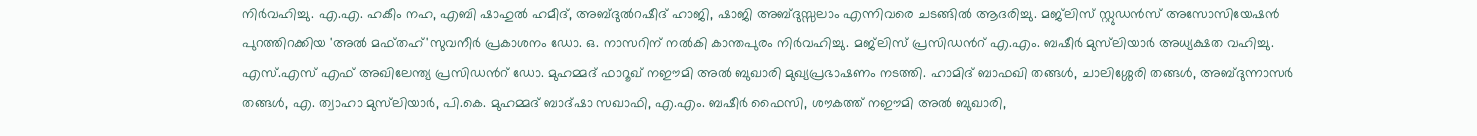നിർവഹിച്ചു. എ.എ. ഹകീം നഹ, എബി ഷാഹുൽ ഹമീദ്, അബ്ദുൽറഷീദ് ഹാജി, ഷാജി അബ്ദുസ്സലാം എന്നിവരെ ചടങ്ങിൽ ആദരിച്ചു. മജ്‌ലിസ് സ്റ്റുഡൻസ് അസോസിയേഷൻ പുറത്തിറക്കിയ 'അൽ മഫ്തഹ്'സുവനീർ പ്രകാശനം ഡോ. ഒ. നാസറിന് നൽകി കാന്തപുരം നിർവഹിച്ചു. മജ്‌ലിസ് പ്രസിഡന്‍റ് എ.എം. ബഷീർ മുസ്‌ലിയാർ അധ്യക്ഷത വഹിച്ചു. എസ്.എസ് എഫ് അഖിലേന്ത്യ പ്രസിഡന്‍റ് ഡോ. മുഹമ്മദ്‌ ഫാറൂഖ് നഈമി അൽ ബുഖാരി മുഖ്യപ്രഭാഷണം നടത്തി. ഹാമിദ് ബാഫഖി തങ്ങൾ, ചാലിശ്ശേരി തങ്ങൾ, അബ്ദുന്നാസർ തങ്ങൾ, എ. ത്വാഹാ മുസ്‌ലിയാർ, പി.കെ. മുഹമ്മദ്‌ ബാദ്ഷാ സഖാഫി, എ.എം. ബഷീർ ഫൈസി, ശൗകത്ത് നഈമി അൽ ബുഖാരി,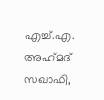എച്ച്.എ. അഹ്‌മദ്‌ സഖാഫി,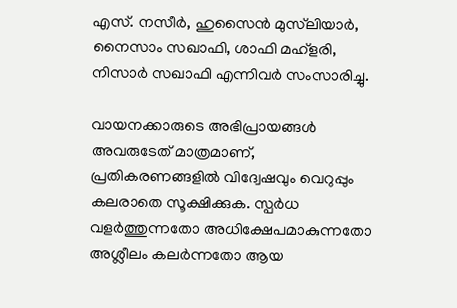എസ്. നസീർ, ഹുസൈൻ മുസ്‌ലിയാർ, നൈസാം സഖാഫി, ശാഫി മഹ്ളരി, നിസാർ സഖാഫി എന്നിവർ സംസാരിച്ചു.

വായനക്കാരുടെ അഭിപ്രായങ്ങള്‍ അവരുടേത് മാത്രമാണ്, പ്രതികരണങ്ങളിൽ വിദ്വേഷവും വെറുപ്പും കലരാതെ സൂക്ഷിക്കുക. സ്പർധ വളർത്തുന്നതോ അധിക്ഷേപമാകുന്നതോ അശ്ലീലം കലർന്നതോ ആയ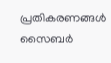പ്രതികരണങ്ങൾ സൈബർ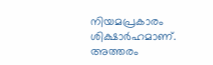നിയമപ്രകാരം ശിക്ഷാർഹമാണ്. അത്തരം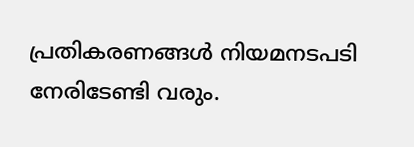പ്രതികരണങ്ങൾ നിയമനടപടി നേരിടേണ്ടി വരും.